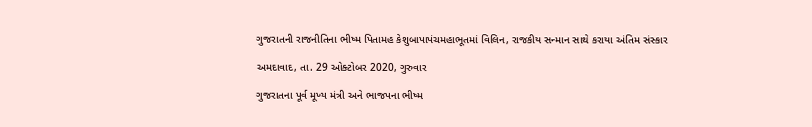ગુજરાતની રાજનીતિના ભીષ્મ પિતામહ કેશુબાપાપંચમહાભૂતમાં વિલિન, રાજકીય સન્માન સાથે કરાયા અંતિમ સંસ્કાર

અમદાવાદ, તા. 29 ઓક્ટોબર 2020, ગુરુવાર

ગુજરાતના પૂર્વ મૂખ્ય મંત્રી અને ભાજપના ભીષ્મ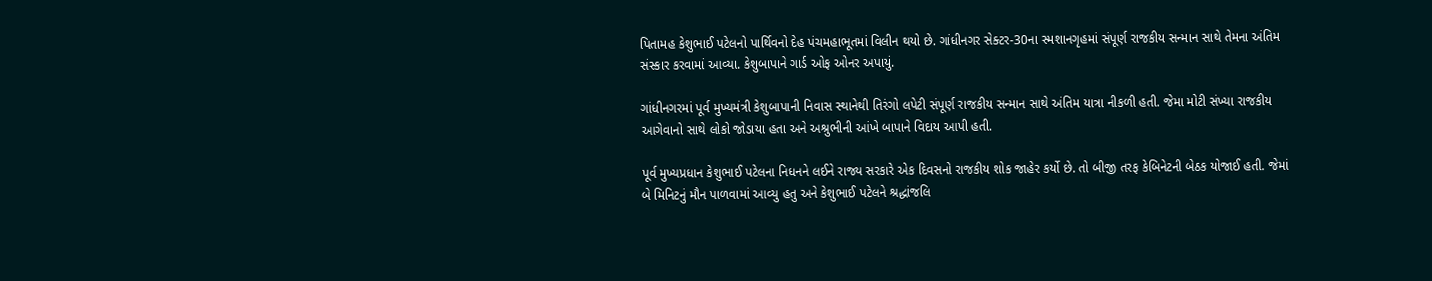પિતામહ કેશુભાઈ પટેલનો પાર્થિવનો દેહ પંચમહાભૂતમાં વિલીન થયો છે. ગાંધીનગર સેક્ટર-30ના સ્મશાનગૃહમાં સંપૂર્ણ રાજકીય સન્માન સાથે તેમના અંતિમ સંસ્કાર કરવામાં આવ્યા. કેશુબાપાને ગાર્ડ ઓફ ઓનર અપાયું.

ગાંધીનગરમાં પૂર્વ મુખ્યમંત્રી કેશુબાપાની નિવાસ સ્થાનેથી તિરંગો લપેટી સંપૂર્ણ રાજકીય સન્માન સાથે અંતિમ યાત્રા નીકળી હતી. જેમા મોટી સંખ્યા રાજકીય આગેવાનો સાથે લોકો જોડાયા હતા અને અશ્રુભીની આંખે બાપાને વિદાય આપી હતી.

પૂર્વ મુખ્યપ્રધાન કેશુભાઈ પટેલના નિધનને લઈને રાજ્ય સરકારે એક દિવસનો રાજકીય શોક જાહેર કર્યો છે. તો બીજી તરફ કેબિનેટની બેઠક યોજાઈ હતી. જેમાં બે મિનિટનું મૌન પાળવામાં આવ્યુ હતુ અને કેશુભાઈ પટેલને શ્રદ્ધાંજલિ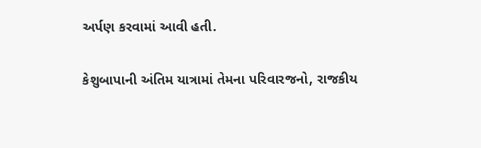અર્પણ કરવામાં આવી હતી.

કેશુબાપાની અંતિમ યાત્રામાં તેમના પરિવારજનો, રાજકીય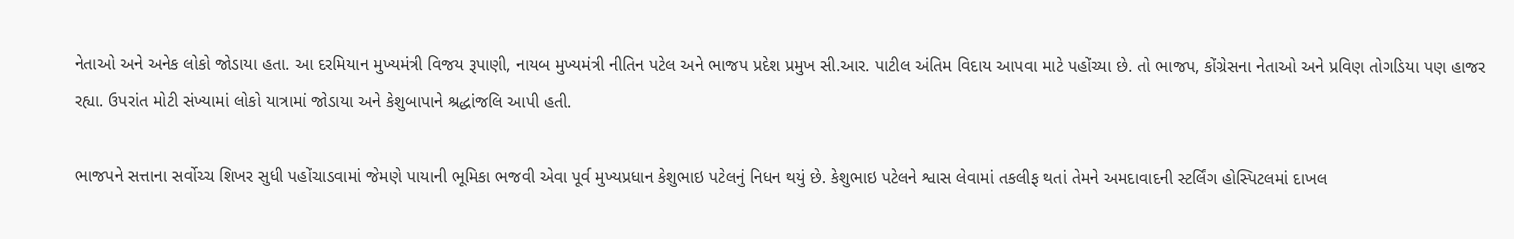નેતાઓ અને અનેક લોકો જોડાયા હતા. આ દરમિયાન મુખ્યમંત્રી વિજય રૂપાણી, નાયબ મુખ્યમંત્રી નીતિન પટેલ અને ભાજપ પ્રદેશ પ્રમુખ સી.આર. પાટીલ અંતિમ વિદાય આપવા માટે પહોંચ્યા છે. તો ભાજપ, કોંગ્રેસના નેતાઓ અને પ્રવિણ તોગડિયા પણ હાજર રહ્યા. ઉપરાંત મોટી સંખ્યામાં લોકો યાત્રામાં જોડાયા અને કેશુબાપાને શ્રદ્ધાંજલિ આપી હતી.

ભાજપને સત્તાના સર્વોચ્ચ શિખર સુધી પહોંચાડવામાં જેમણે પાયાની ભૂમિકા ભજવી એવા પૂર્વ મુખ્યપ્રધાન કેશુભાઇ પટેલનું નિધન થયું છે. કેશુભાઇ પટેલને શ્વાસ લેવામાં તકલીફ થતાં તેમને અમદાવાદની સ્ટર્લિંગ હોસ્પિટલમાં દાખલ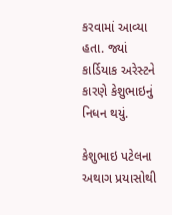કરવામાં આવ્યા હતા. જ્યાં કાર્ડિયાક અરેસ્ટને કારણે કેશુભાઇનું નિધન થયું.

કેશુભાઇ પટેલના અથાગ પ્રયાસોથી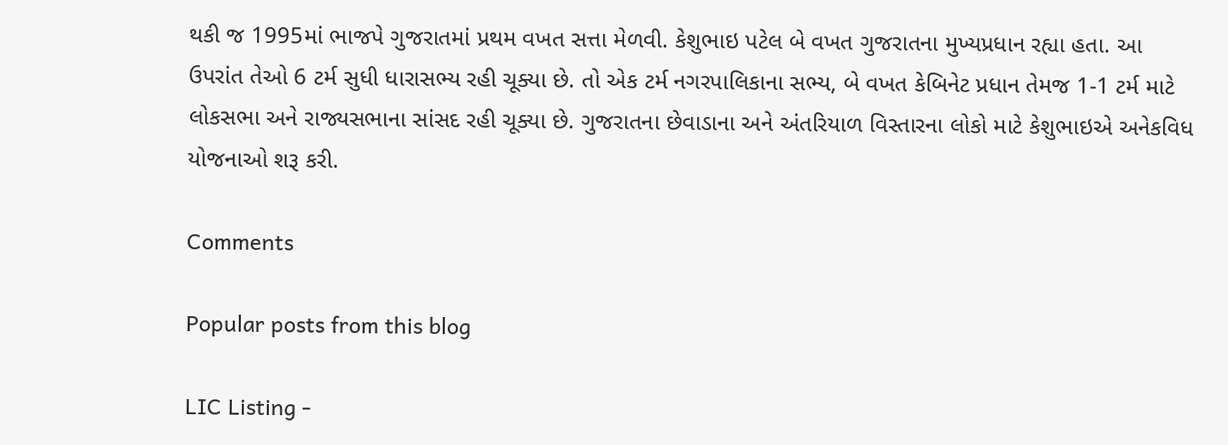થકી જ 1995માં ભાજપે ગુજરાતમાં પ્રથમ વખત સત્તા મેળવી. કેશુભાઇ પટેલ બે વખત ગુજરાતના મુખ્યપ્રધાન રહ્યા હતા. આ ઉપરાંત તેઓ 6 ટર્મ સુધી ધારાસભ્ય રહી ચૂક્યા છે. તો એક ટર્મ નગરપાલિકાના સભ્ય, બે વખત કેબિનેટ પ્રધાન તેમજ 1-1 ટર્મ માટે લોકસભા અને રાજ્યસભાના સાંસદ રહી ચૂક્યા છે. ગુજરાતના છેવાડાના અને અંતરિયાળ વિસ્તારના લોકો માટે કેશુભાઇએ અનેકવિધ યોજનાઓ શરૂ કરી.

Comments

Popular posts from this blog

LIC Listing -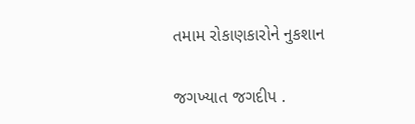તમામ રોકાણકારોને નુકશાન

જગખ્યાત જગદીપ .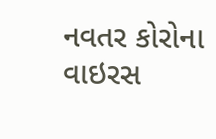નવતર કોરોના વાઇરસ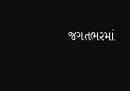જગતભરમાં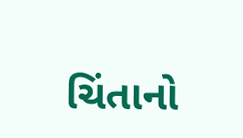ચિંતાનો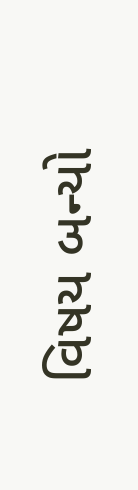વિષય બન્યો